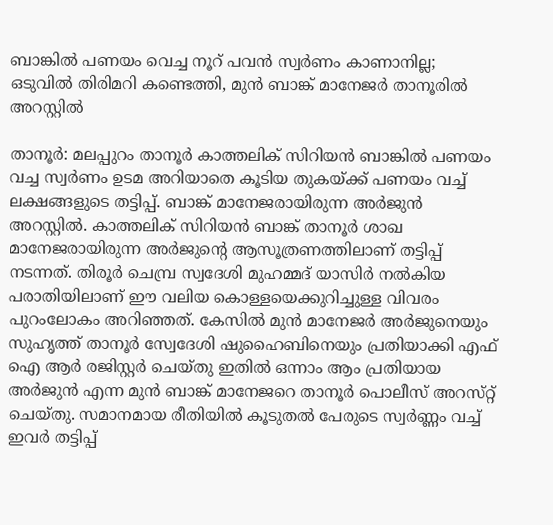ബാങ്കിൽ പണയം വെച്ച നൂറ് പവൻ സ്വർണം കാണാനില്ല; ഒടുവിൽ തിരിമറി കണ്ടെത്തി, മുൻ ബാങ്ക് മാനേജർ താനൂരിൽ അറസ്റ്റിൽ

താനൂർ: മലപ്പുറം താനൂർ കാത്തലിക് സിറിയൻ ബാങ്കിൽ പണയം വച്ച സ്വർണം ഉടമ അറിയാതെ കൂടിയ തുകയ്ക്ക് പണയം വച്ച് ലക്ഷങ്ങളുടെ തട്ടിപ്പ്. ബാങ്ക് മാനേജരായിരുന്ന അർജുൻ അറസ്റ്റിൽ. കാത്തലിക് സിറിയൻ ബാങ്ക് താനൂർ ശാഖ മാനേജരായിരുന്ന അർജുന്റെ ആസൂത്രണത്തിലാണ് തട്ടിപ്പ് നടന്നത്. തിരൂർ ചെമ്പ്ര സ്വദേശി മുഹമ്മദ് യാസിർ നൽകിയ പരാതിയിലാണ് ഈ വലിയ കൊള്ളയെക്കുറിച്ചുള്ള വിവരം പുറംലോകം അറിഞ്ഞത്. കേസിൽ മുൻ മാനേജർ അർജുനെയും സുഹൃത്ത് താനൂർ സ്വേദേശി ഷുഹൈബിനെയും പ്രതിയാക്കി എഫ് ഐ ആർ രജിസ്റ്റർ ചെയ്തു ഇതിൽ ഒന്നാം ആം പ്രതിയായ അർജുൻ എന്ന മുൻ ബാങ്ക് മാനേജറെ താനൂർ പൊലീസ് അറസ്‌റ്റ് ചെയ്തു. സമാനമായ രീതിയിൽ കൂടുതൽ പേരുടെ സ്വർണ്ണം വച്ച് ഇവർ തട്ടിപ്പ്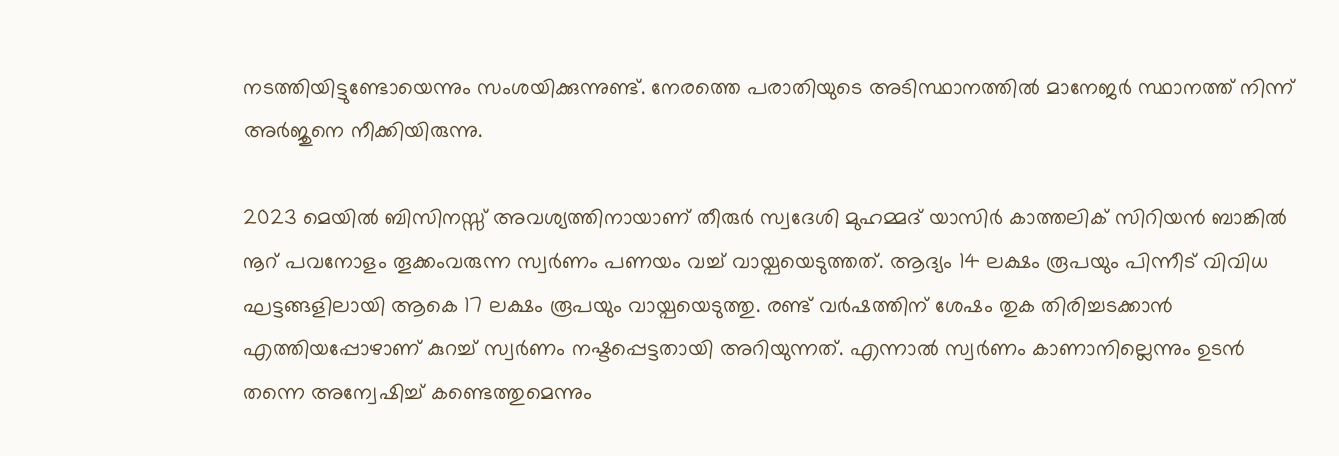നടത്തിയിട്ടുണ്ടോയെന്നും സംശയിക്കുന്നുണ്ട്. നേരത്തെ പരാതിയുടെ അടിസ്ഥാനത്തിൽ മാനേജർ സ്ഥാനത്ത് നിന്ന് അർജുനെ നീക്കിയിരുന്നു.

2023 മെയിൽ ബിസിനസ്സ് അവശ്യത്തിനായാണ് തീരുർ സ്വദേശി മുഹമ്മദ് യാസിർ കാത്തലിക് സിറിയൻ ബാങ്കിൽ നൂറ് പവനോളം തൂക്കംവരുന്ന സ്വർണം പണയം വച്ച് വായ്പയെടുത്തത്. ആദ്യം 14 ലക്ഷം രൂപയും പിന്നീട് വിവിധ ഘട്ടങ്ങളിലായി ആകെ 17 ലക്ഷം രൂപയും വായ്പയെടുത്തു. രണ്ട് വർഷത്തിന് ശേഷം തുക തിരിച്ചടക്കാൻ എത്തിയപ്പോഴാണ് കുറച്ച് സ്വർണം നഷ്ടപ്പെട്ടതായി അറിയുന്നത്. എന്നാൽ സ്വർണം കാണാനില്ലെന്നും ഉടൻ തന്നെ അന്വേഷിച്ച് കണ്ടെത്തുമെന്നും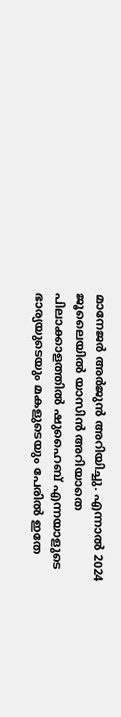മാനേജർ അർജുൻ അറിയിച്ചു. എന്നാൽ 2024 ജൂലൈയിൽ യാസിൻ അറിയാതെ പിലാക്കാളത്തിൽ ഷുഹൈബ് എന്നയാളുടെ ഭാര്യയുടെയും മകളുടെയും പേരിൽ ഇതേ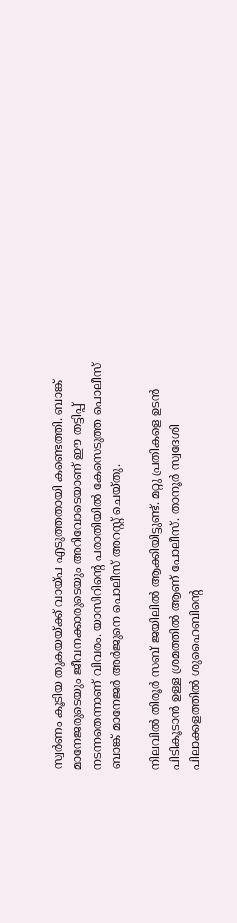സ്വർണം കൂടിയ തുകയയ്ക്ക് വായ്പ എടുത്തതായി കണ്ടെത്തി. ബാങ്ക് മാനേജരുടെയും ജീവനക്കാരുടെയും അറിവോടെയാണ് ഈ തട്ടിപ്പ് നടന്നതെന്നാണ് വിവരം. യാസിറിന്റെ പരാതിയിൽ കേസെടുത്ത പൊലീസ് ബാങ്ക് മാനേജർ അർജുനെ പൊലീസ് അറസ്റ്റ് ചെയ്തു.

നിലവിൽ തിരൂർ സബ് ജയിലിൽ ആക്കിയിട്ടുണ്ട്. മറ്റു പ്രതികളെ ഉടൻ പിടികൂടാൻ ഉള്ള ശ്രമത്തിൽ ആണ് പോലീസ്. താനൂർ സ്വദേശി പിലാക്കളത്തിൽ ശുഹൈബിന്റെ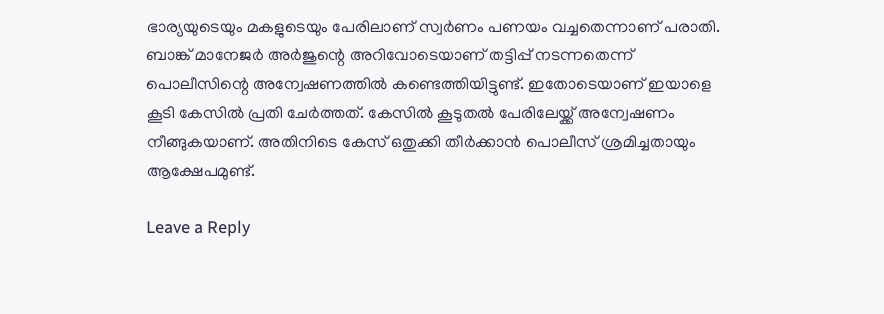ഭാര്യയുടെയും മകളുടെയും പേരിലാണ് സ്വർണം പണയം വച്ചതെന്നാണ് പരാതി. ബാങ്ക് മാനേജർ അർജുന്റെ അറിവോടെയാണ് തട്ടിപ്പ് നടന്നതെന്ന് പൊലീസിന്റെ അന്വേഷണത്തിൽ കണ്ടെത്തിയിട്ടുണ്ട്. ഇതോടെയാണ് ഇയാളെ കൂടി കേസിൽ പ്രതി ചേർത്തത്. കേസിൽ കൂടുതൽ പേരിലേയ്ക്ക് അന്വേഷണം നീങ്ങുകയാണ്. അതിനിടെ കേസ് ഒതുക്കി തീർക്കാൻ പൊലീസ് ശ്രമിച്ചതായും ആക്ഷേപമുണ്ട്.

Leave a Reply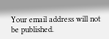Your email address will not be published.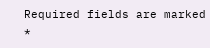Required fields are marked *